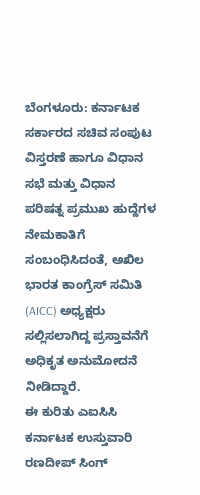ಬೆಂಗಳೂರು: ಕರ್ನಾಟಕ ಸರ್ಕಾರದ ಸಚಿವ ಸಂಪುಟ ವಿಸ್ತರಣೆ ಹಾಗೂ ವಿಧಾನ ಸಭೆ ಮತ್ತು ವಿಧಾನ ಪರಿಷತ್ನ ಪ್ರಮುಖ ಹುದ್ದೆಗಳ ನೇಮಕಾತಿಗೆ ಸಂಬಂಧಿಸಿದಂತೆ, ಅಖಿಲ ಭಾರತ ಕಾಂಗ್ರೆಸ್ ಸಮಿತಿ (AICC) ಅಧ್ಯಕ್ಷರು ಸಲ್ಲಿಸಲಾಗಿದ್ದ ಪ್ರಸ್ತಾವನೆಗೆ ಅಧಿಕೃತ ಅನುಮೋದನೆ ನೀಡಿದ್ದಾರೆ.
ಈ ಕುರಿತು ಎಐಸಿಸಿ ಕರ್ನಾಟಕ ಉಸ್ತುವಾರಿ ರಣದೀಪ್ ಸಿಂಗ್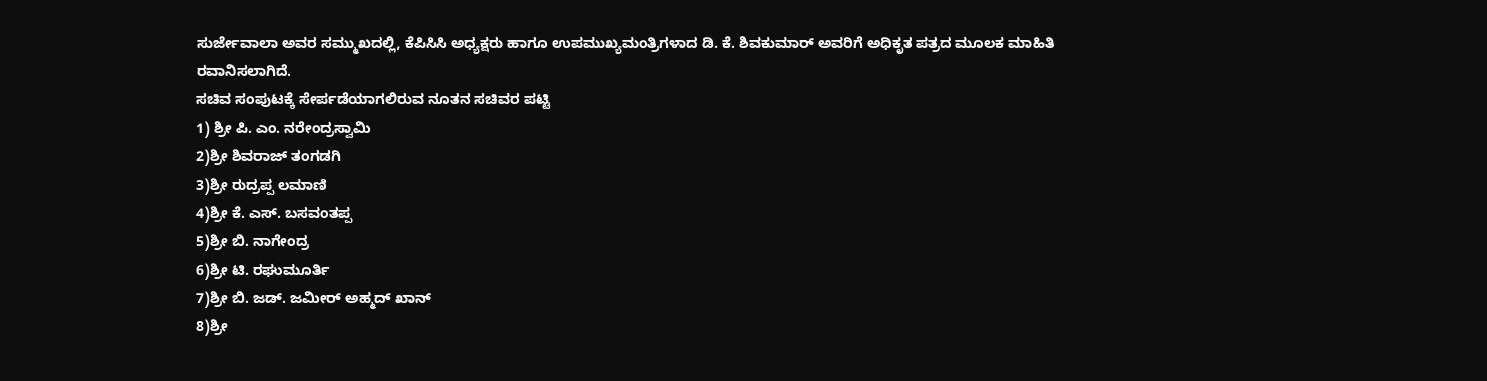ಸುರ್ಜೇವಾಲಾ ಅವರ ಸಮ್ಮುಖದಲ್ಲಿ, ಕೆಪಿಸಿಸಿ ಅಧ್ಯಕ್ಷರು ಹಾಗೂ ಉಪಮುಖ್ಯಮಂತ್ರಿಗಳಾದ ಡಿ. ಕೆ. ಶಿವಕುಮಾರ್ ಅವರಿಗೆ ಅಧಿಕೃತ ಪತ್ರದ ಮೂಲಕ ಮಾಹಿತಿ ರವಾನಿಸಲಾಗಿದೆ.
ಸಚಿವ ಸಂಪುಟಕ್ಕೆ ಸೇರ್ಪಡೆಯಾಗಲಿರುವ ನೂತನ ಸಚಿವರ ಪಟ್ಟಿ
1) ಶ್ರೀ ಪಿ. ಎಂ. ನರೇಂದ್ರಸ್ವಾಮಿ
2)ಶ್ರೀ ಶಿವರಾಜ್ ತಂಗಡಗಿ
3)ಶ್ರೀ ರುದ್ರಪ್ಪ ಲಮಾಣಿ
4)ಶ್ರೀ ಕೆ. ಎಸ್. ಬಸವಂತಪ್ಪ
5)ಶ್ರೀ ಬಿ. ನಾಗೇಂದ್ರ
6)ಶ್ರೀ ಟಿ. ರಘುಮೂರ್ತಿ
7)ಶ್ರೀ ಬಿ. ಜಡ್. ಜಮೀರ್ ಅಹ್ಮದ್ ಖಾನ್
8)ಶ್ರೀ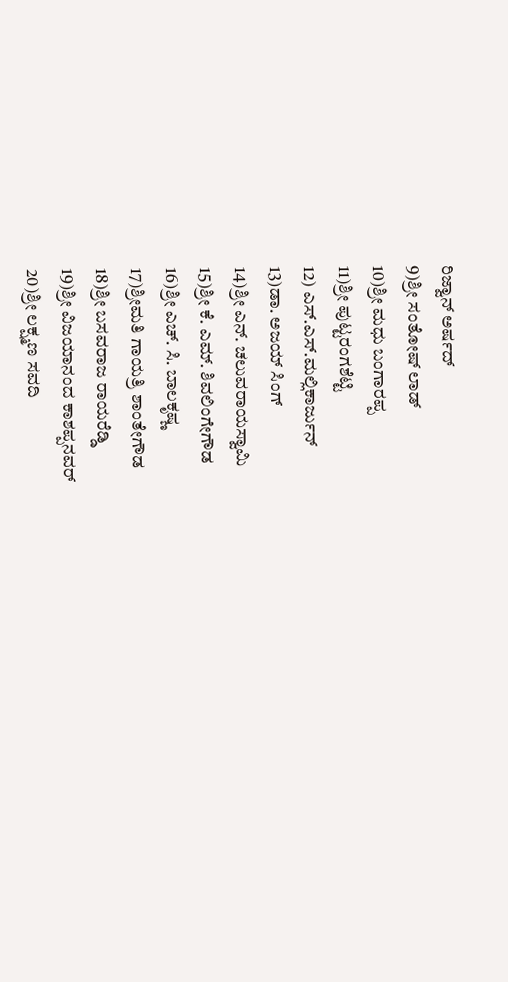ರಿಜ್ವಾನ್ ಅರ್ಷದ್
9)ಶ್ರೀ ಸಂತೋಷ್ ಲಾಡ್
10)ಶ್ರೀ ಮಧು ಬಂಗಾರಪ್ಪ
11)ಶ್ರೀ ಪುಟ್ಟರಂಗಶೆಟ್ಟಿ
12) ಎಸ್.ಎಸ್.ಮಲ್ಲಿಕಾರ್ಜುನ್
13)ಡಾ. ಅಜಯ್ ಸಿಂಗ್
14)ಶ್ರೀ ಎನ್. ಚಲುವರಾಯಸ್ವಾಮಿ
15)ಶ್ರೀ ಕೆ. ಎಮ್. ಶಿವಲಿಂಗೇಗೌಡ
16)ಶ್ರೀ ಎಚ್. ಸಿ. ಬಾಲಕೃಷ್ಣ
17)ಶ್ರೀಮತಿ ಗಾಯತ್ರಿ ಶಾಂತೇಗೌಡ
18)ಶ್ರೀ ಬಸವರಾಜ ರಾಯರೆಡ್ಡಿ
19)ಶ್ರೀ ವಿಜಯಾನಂದ ಕಾಶಪ್ಪನವರ್
20)ಶ್ರೀ ಲಕ್ಷ್ಮಣ ಸವದಿ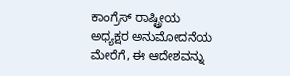ಕಾಂಗ್ರೆಸ್ ರಾಷ್ಟ್ರೀಯ ಅಧ್ಯಕ್ಷರ ಅನುಮೋದನೆಯ ಮೇರೆಗೆ, ಈ ಆದೇಶವನ್ನು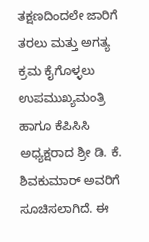ತಕ್ಷಣದಿಂದಲೇ ಜಾರಿಗೆ ತರಲು ಮತ್ತು ಅಗತ್ಯ ಕ್ರಮ ಕೈಗೊಳ್ಳಲು ಉಪಮುಖ್ಯಮಂತ್ರಿ ಹಾಗೂ ಕೆಪಿಸಿಸಿ ಅಧ್ಯಕ್ಷರಾದ ಶ್ರೀ ಡಿ. ಕೆ. ಶಿವಕುಮಾರ್ ಅವರಿಗೆ ಸೂಚಿಸಲಾಗಿದೆ. ಈ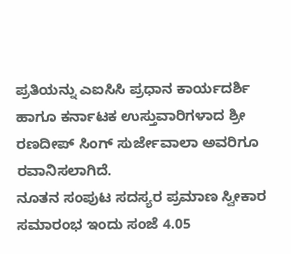ಪ್ರತಿಯನ್ನು ಎಐಸಿಸಿ ಪ್ರಧಾನ ಕಾರ್ಯದರ್ಶಿ ಹಾಗೂ ಕರ್ನಾಟಕ ಉಸ್ತುವಾರಿಗಳಾದ ಶ್ರೀ ರಣದೀಪ್ ಸಿಂಗ್ ಸುರ್ಜೇವಾಲಾ ಅವರಿಗೂ ರವಾನಿಸಲಾಗಿದೆ.
ನೂತನ ಸಂಪುಟ ಸದಸ್ಯರ ಪ್ರಮಾಣ ಸ್ವೀಕಾರ ಸಮಾರಂಭ ಇಂದು ಸಂಜೆ 4.05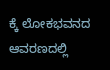ಕ್ಕೆ ಲೋಕಭವನದ ಆವರಣದಲ್ಲಿ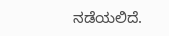ನಡೆಯಲಿದೆ.